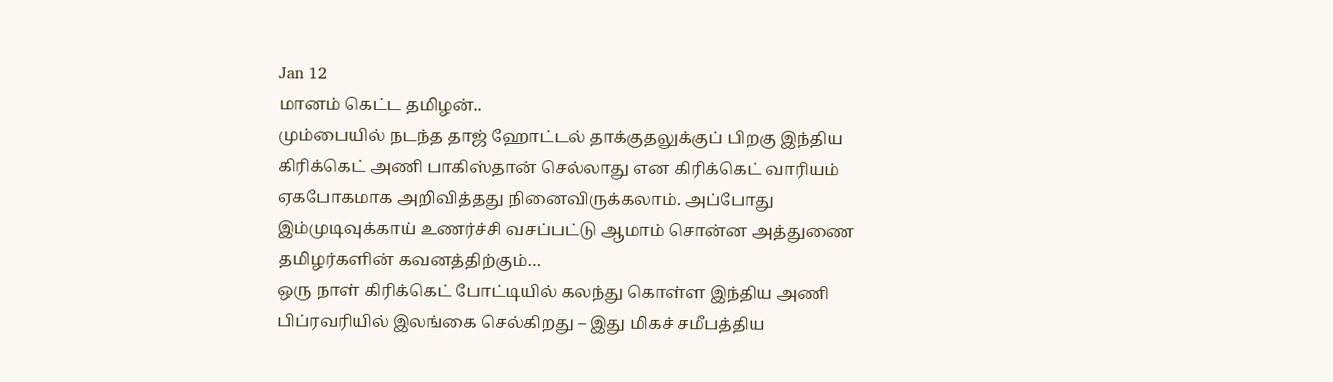Jan 12
மானம் கெட்ட தமிழன்..
மும்பையில் நடந்த தாஜ் ஹோட்டல் தாக்குதலுக்குப் பிறகு இந்திய கிரிக்கெட் அணி பாகிஸ்தான் செல்லாது என கிரிக்கெட் வாரியம் ஏகபோகமாக அறிவித்தது நினைவிருக்கலாம். அப்போது இம்முடிவுக்காய் உணர்ச்சி வசப்பட்டு ஆமாம் சொன்ன அத்துணை தமிழர்களின் கவனத்திற்கும்…
ஒரு நாள் கிரிக்கெட் போட்டியில் கலந்து கொள்ள இந்திய அணி பிப்ரவரியில் இலங்கை செல்கிறது – இது மிகச் சமீபத்திய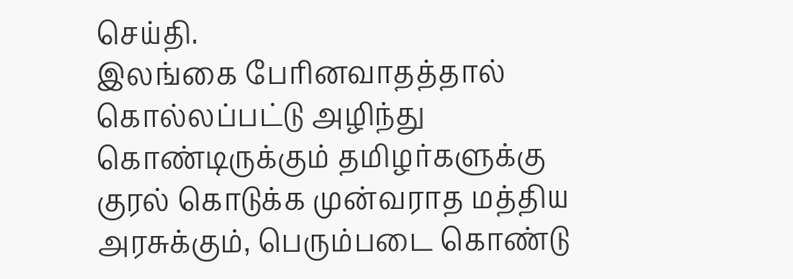செய்தி.
இலங்கை பேரினவாதத்தால் கொல்லப்பட்டு அழிந்து கொண்டிருக்கும் தமிழர்களுக்கு குரல் கொடுக்க முன்வராத மத்திய அரசுக்கும், பெரும்படை கொண்டு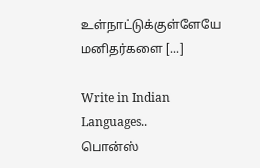உள்நாட்டுக்குள்ளேயே மனிதர்களை [...]

Write in Indian Languages..
பொன்ஸ்